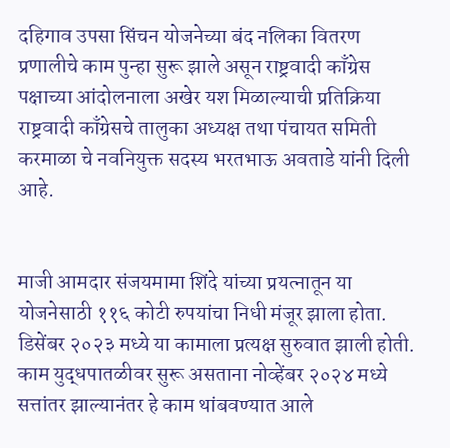दहिगाव उपसा सिंचन योजनेच्या बंद नलिका वितरण प्रणालीचे काम पुन्हा सुरू झाले असून राष्ट्रवादी काँग्रेस पक्षाच्या आंदोलनाला अखेर यश मिळाल्याची प्रतिक्रिया राष्ट्रवादी काँग्रेसचे तालुका अध्यक्ष तथा पंचायत समिती करमाळा चे नवनियुक्त सदस्य भरतभाऊ अवताडे यांनी दिली आहे.


माजी आमदार संजयमामा शिंदे यांच्या प्रयत्नातून या योजनेसाठी ११६ कोटी रुपयांचा निधी मंजूर झाला होता. डिसेंबर २०२३ मध्ये या कामाला प्रत्यक्ष सुरुवात झाली होती. काम युद्धपातळीवर सुरू असताना नोव्हेंबर २०२४ मध्ये सत्तांतर झाल्यानंतर हे काम थांबवण्यात आले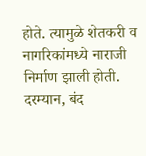होते. त्यामुळे शेतकरी व नागरिकांमध्ये नाराजी निर्माण झाली होती.
दरम्यान, बंद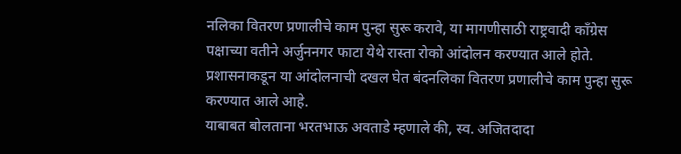नलिका वितरण प्रणालीचे काम पुन्हा सुरू करावे, या मागणीसाठी राष्ट्रवादी काँग्रेस पक्षाच्या वतीने अर्जुननगर फाटा येथे रास्ता रोको आंदोलन करण्यात आले होते. प्रशासनाकडून या आंदोलनाची दखल घेत बंदनलिका वितरण प्रणालीचे काम पुन्हा सुरू करण्यात आले आहे.
याबाबत बोलताना भरतभाऊ अवताडे म्हणाले की, स्व. अजितदादा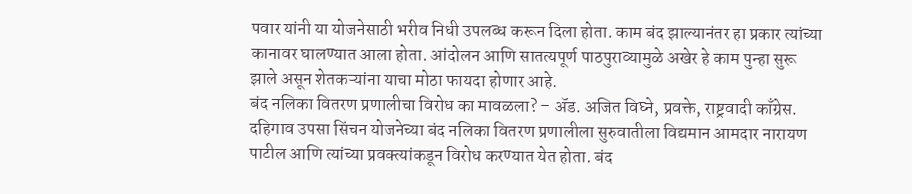पवार यांनी या योजनेसाठी भरीव निधी उपलब्ध करून दिला होता. काम बंद झाल्यानंतर हा प्रकार त्यांच्या कानावर घालण्यात आला होता. आंदोलन आणि सातत्यपूर्ण पाठपुराव्यामुळे अखेर हे काम पुन्हा सुरू झाले असून शेतकऱ्यांना याचा मोठा फायदा होणार आहे.
बंद नलिका वितरण प्रणालीचा विरोध का मावळला? – ॲड. अजित विघ्ने, प्रवक्ते, राष्ट्रवादी काँग्रेस.
दहिगाव उपसा सिंचन योजनेच्या बंद नलिका वितरण प्रणालीला सुरुवातीला विद्यमान आमदार नारायण पाटील आणि त्यांच्या प्रवक्त्यांकडून विरोध करण्यात येत होता. बंद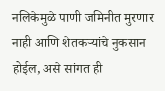नलिकेमुळे पाणी जमिनीत मुरणार नाही आणि शेतकऱ्यांचे नुकसान होईल, असे सांगत ही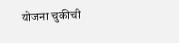योजना चुकीची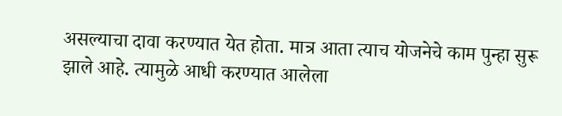असल्याचा दावा करण्यात येत होता. मात्र आता त्याच योजनेचे काम पुन्हा सुरू झाले आहे. त्यामुळे आधी करण्यात आलेला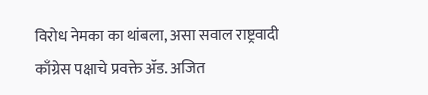विरोध नेमका का थांबला, असा सवाल राष्ट्रवादी काँग्रेस पक्षाचे प्रवक्ते ॲड. अजित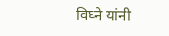विघ्ने यांनी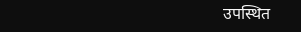उपस्थित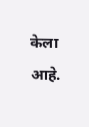केला आहे.